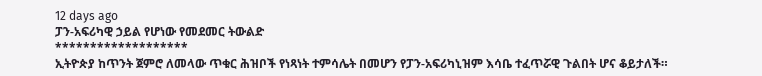12 days ago
ፓን-አፍሪካዊ ኃይል የሆነው የመደመር ትውልድ
*******************
ኢትዮጵያ ከጥንት ጀምሮ ለመላው ጥቁር ሕዝቦች የነጻነት ተምሳሌት በመሆን የፓን-አፍሪካኒዝም እሳቤ ተፈጥሯዊ ጉልበት ሆና ቆይታለች።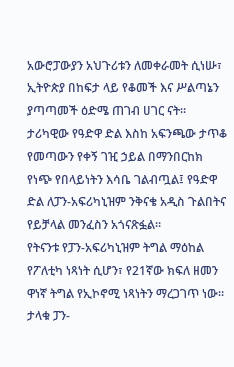አውሮፓውያን አህጉሪቱን ለመቀራመት ሲነሡ፣ ኢትዮጵያ በከፍታ ላይ የቆመች እና ሥልጣኔን ያጣጣመች ዕድሜ ጠገብ ሀገር ናት።
ታሪካዊው የዓድዋ ድል እስከ አፍንጫው ታጥቆ የመጣውን የቀኝ ገዢ ኃይል በማንበርከክ የነጭ የበላይነትን እሳቤ ገልብጧል፤ የዓድዋ ድል ለፓን-አፍሪካኒዝም ንቅናቄ አዲስ ጉልበትና የይቻላል መንፈስን አጎናጽፏል።
የትናንቱ የፓን-አፍሪካኒዝም ትግል ማዕከል የፖለቲካ ነጻነት ሲሆን፣ የ21ኛው ክፍለ ዘመን ዋነኛ ትግል የኢኮኖሚ ነጻነትን ማረጋገጥ ነው።
ታላቁ ፓን-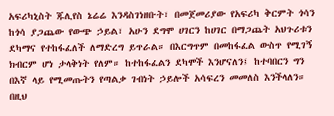አፍሪካኒስት ጁሊየስ ኔሬሬ እንዳስገነዘቡት፣ በመጀመሪያው የአፍሪካ ቅርምት ጎሳን ከጎሳ ያጋጨው የውጭ ኃይል፣ አሁን ደግሞ ሀገርን ከሀገር በማጋጨት አህጉሪቱን ደካማና የተከፋፈለች ለማድረግ ይጥራል። በእርግጥም በመከፋፈል ውስጥ የሚገኝ ክብርም ሆነ ታላቅነት የለም። ከተከፋፈልን ደካሞች እንሆናለን፤ ከተባበርን ግን በእኛ ላይ የሚመጡትን የጣልቃ ገብነት ኃይሎች አሳፍረን መመለስ እንችላለን።
በዚህ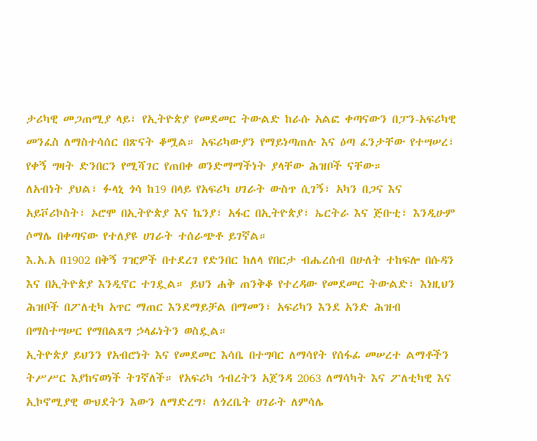ታሪካዊ መጋጠሚያ ላይ፣ የኢትዮጵያ የመደመር ትውልድ ከራሱ አልፎ ቀጣናውን በፓን-አፍሪካዊ መንፈስ ለማስተሳሰር በጽናት ቆሟል። አፍሪካውያን የማይነጣጠሉ እና ዕጣ ፈንታቸው የተሣሠረ፣ የቀኝ ግዛት ድንበርን የሚሻገር የጠበቀ ወንድማማችነት ያላቸው ሕዝቦች ናቸው።
ለአብነት ያህል፣ ፉላኒ ጎሳ ከ19 በላይ የአፍሪካ ሀገራት ውስጥ ሲገኝ፣ አካን በጋና እና አይቮሪኮስት፣ ኦሮሞ በኢትዮጵያ እና ኬንያ፣ አፋር በኢትዮጵያ፣ ኤርትራ እና ጅቡቲ፣ እንዲሁም ሶማሌ በቀጣናው የተለያዩ ሀገራት ተሰራጭቶ ይገኛል።
እ.አ.አ በ1902 በቅኝ ገዢዎች በተደረገ የድንበር ከለላ የበርታ ብሔረሰብ በሁለት ተከፍሎ በሱዳን እና በኢትዮጵያ እንዲኖር ተገዷል። ይህን ሐቅ ጠንቅቆ የተረዳው የመደመር ትውልድ፣ እነዚህን ሕዝቦች በፖለቲካ አጥር ማጠር እንደማይቻል በማመን፣ አፍሪካን እንደ አንድ ሕዝብ በማስተሣሠር የማበልጸግ ኃላፊነትን ወስዷል።
ኢትዮጵያ ይህንን የአብሮነት እና የመደመር እሳቤ በተግባር ለማሳየት የሰፋፊ መሠረተ ልማቶችን ትሥሥር እያከናወነች ትገኛለች። የአፍሪካ ኅብረትን አጀንዳ 2063 ለማሳካት እና ፖለቲካዊ እና ኢኮኖሚያዊ ውህደትን እውን ለማድረግ፣ ለጎረቤት ሀገራት ለምሳሌ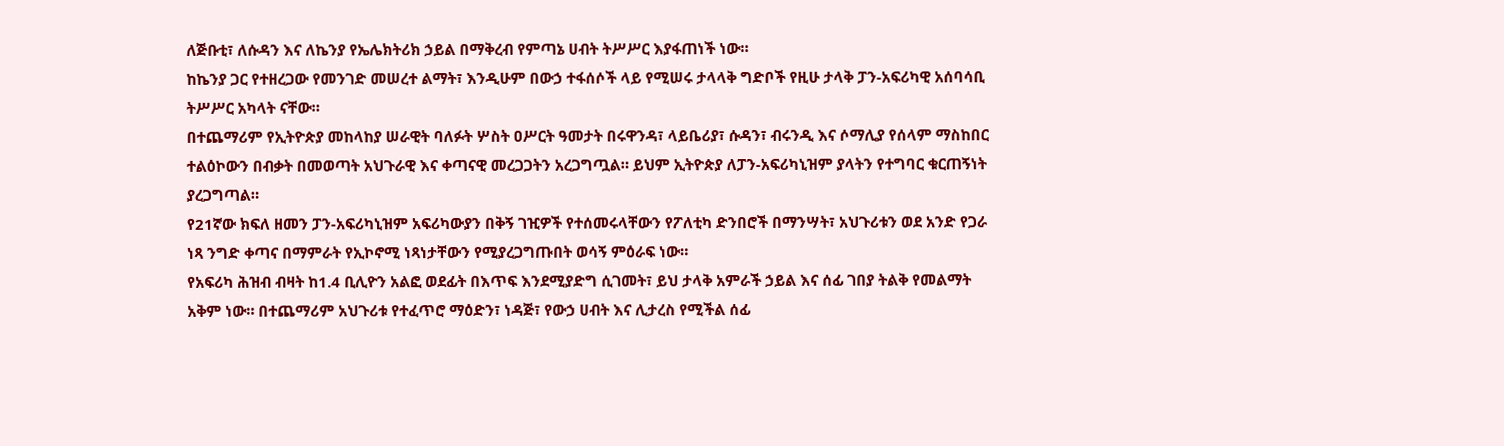ለጅቡቲ፣ ለሱዳን እና ለኬንያ የኤሌክትሪክ ኃይል በማቅረብ የምጣኔ ሀብት ትሥሥር እያፋጠነች ነው።
ከኬንያ ጋር የተዘረጋው የመንገድ መሠረተ ልማት፣ እንዲሁም በውኃ ተፋሰሶች ላይ የሚሠሩ ታላላቅ ግድቦች የዚሁ ታላቅ ፓን-አፍሪካዊ አሰባሳቢ ትሥሥር አካላት ናቸው።
በተጨማሪም የኢትዮጵያ መከላከያ ሠራዊት ባለፉት ሦስት ዐሥርት ዓመታት በሩዋንዳ፣ ላይቤሪያ፣ ሱዳን፣ ብሩንዲ እና ሶማሊያ የሰላም ማስከበር ተልዕኮውን በብቃት በመወጣት አህጉራዊ እና ቀጣናዊ መረጋጋትን አረጋግጧል። ይህም ኢትዮጵያ ለፓን-አፍሪካኒዝም ያላትን የተግባር ቁርጠኝነት ያረጋግጣል።
የ21ኛው ክፍለ ዘመን ፓን-አፍሪካኒዝም አፍሪካውያን በቅኝ ገዢዎች የተሰመሩላቸውን የፖለቲካ ድንበሮች በማንሣት፣ አህጉሪቱን ወደ አንድ የጋራ ነጻ ንግድ ቀጣና በማምራት የኢኮኖሚ ነጻነታቸውን የሚያረጋግጡበት ወሳኝ ምዕራፍ ነው።
የአፍሪካ ሕዝብ ብዛት ከ1.4 ቢሊዮን አልፎ ወደፊት በእጥፍ እንደሚያድግ ሲገመት፣ ይህ ታላቅ አምራች ኃይል እና ሰፊ ገበያ ትልቅ የመልማት አቅም ነው። በተጨማሪም አህጉሪቱ የተፈጥሮ ማዕድን፣ ነዳጅ፣ የውኃ ሀብት እና ሊታረስ የሚችል ሰፊ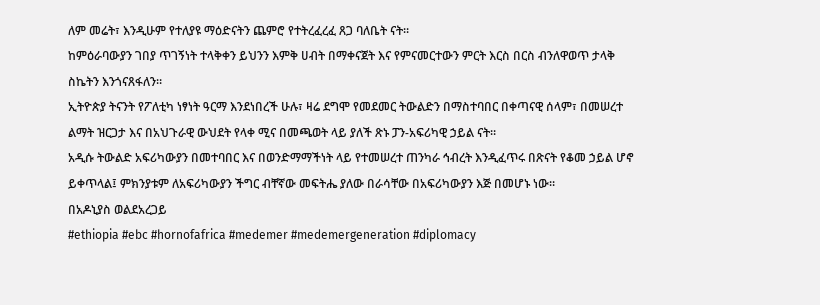ለም መሬት፣ እንዲሁም የተለያዩ ማዕድናትን ጨምሮ የተትረፈረፈ ጸጋ ባለቤት ናት።
ከምዕራባውያን ገበያ ጥገኝነት ተላቅቀን ይህንን እምቅ ሀብት በማቀናጀት እና የምናመርተውን ምርት እርስ በርስ ብንለዋወጥ ታላቅ ስኬትን እንጎናጸፋለን።
ኢትዮጵያ ትናንት የፖለቲካ ነፃነት ዓርማ እንደነበረች ሁሉ፣ ዛሬ ደግሞ የመደመር ትውልድን በማስተባበር በቀጣናዊ ሰላም፣ በመሠረተ ልማት ዝርጋታ እና በአህጉራዊ ውህደት የላቀ ሚና በመጫወት ላይ ያለች ጽኑ ፓን-አፍሪካዊ ኃይል ናት።
አዲሱ ትውልድ አፍሪካውያን በመተባበር እና በወንድማማችነት ላይ የተመሠረተ ጠንካራ ኅብረት እንዲፈጥሩ በጽናት የቆመ ኃይል ሆኖ ይቀጥላል፤ ምክንያቱም ለአፍሪካውያን ችግር ብቸኛው መፍትሔ ያለው በራሳቸው በአፍሪካውያን እጅ በመሆኑ ነው።
በአዶኒያስ ወልደአረጋይ
#ethiopia #ebc #hornofafrica #medemer #medemergeneration #diplomacy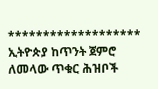*******************
ኢትዮጵያ ከጥንት ጀምሮ ለመላው ጥቁር ሕዝቦች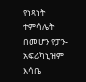የነጻነት ተምሳሌት በመሆን የፓን-አፍሪካኒዝም እሳቤ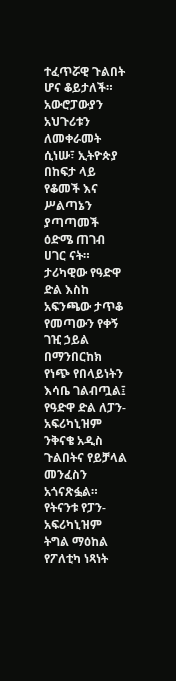ተፈጥሯዊ ጉልበት ሆና ቆይታለች።
አውሮፓውያን አህጉሪቱን ለመቀራመት ሲነሡ፣ ኢትዮጵያ በከፍታ ላይ የቆመች እና ሥልጣኔን ያጣጣመች ዕድሜ ጠገብ ሀገር ናት።
ታሪካዊው የዓድዋ ድል እስከ አፍንጫው ታጥቆ የመጣውን የቀኝ ገዢ ኃይል በማንበርከክ የነጭ የበላይነትን እሳቤ ገልብጧል፤ የዓድዋ ድል ለፓን-አፍሪካኒዝም ንቅናቄ አዲስ ጉልበትና የይቻላል መንፈስን አጎናጽፏል።
የትናንቱ የፓን-አፍሪካኒዝም ትግል ማዕከል የፖለቲካ ነጻነት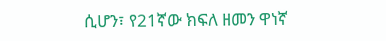ሲሆን፣ የ21ኛው ክፍለ ዘመን ዋነኛ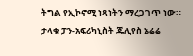ትግል የኢኮኖሚ ነጻነትን ማረጋገጥ ነው።
ታላቁ ፓን-አፍሪካኒስት ጁሊየስ ኔሬሬ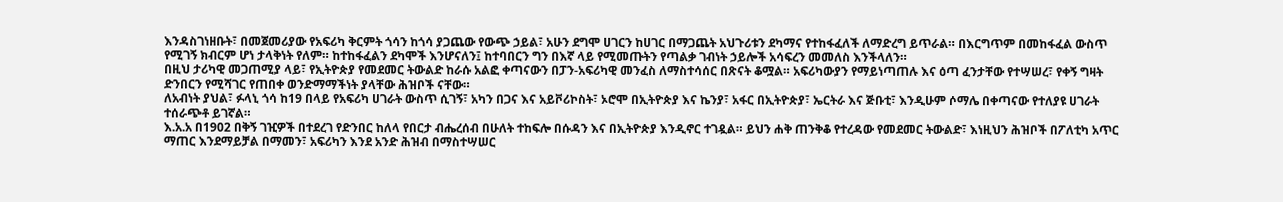እንዳስገነዘቡት፣ በመጀመሪያው የአፍሪካ ቅርምት ጎሳን ከጎሳ ያጋጨው የውጭ ኃይል፣ አሁን ደግሞ ሀገርን ከሀገር በማጋጨት አህጉሪቱን ደካማና የተከፋፈለች ለማድረግ ይጥራል። በእርግጥም በመከፋፈል ውስጥ የሚገኝ ክብርም ሆነ ታላቅነት የለም። ከተከፋፈልን ደካሞች እንሆናለን፤ ከተባበርን ግን በእኛ ላይ የሚመጡትን የጣልቃ ገብነት ኃይሎች አሳፍረን መመለስ እንችላለን።
በዚህ ታሪካዊ መጋጠሚያ ላይ፣ የኢትዮጵያ የመደመር ትውልድ ከራሱ አልፎ ቀጣናውን በፓን-አፍሪካዊ መንፈስ ለማስተሳሰር በጽናት ቆሟል። አፍሪካውያን የማይነጣጠሉ እና ዕጣ ፈንታቸው የተሣሠረ፣ የቀኝ ግዛት ድንበርን የሚሻገር የጠበቀ ወንድማማችነት ያላቸው ሕዝቦች ናቸው።
ለአብነት ያህል፣ ፉላኒ ጎሳ ከ19 በላይ የአፍሪካ ሀገራት ውስጥ ሲገኝ፣ አካን በጋና እና አይቮሪኮስት፣ ኦሮሞ በኢትዮጵያ እና ኬንያ፣ አፋር በኢትዮጵያ፣ ኤርትራ እና ጅቡቲ፣ እንዲሁም ሶማሌ በቀጣናው የተለያዩ ሀገራት ተሰራጭቶ ይገኛል።
እ.አ.አ በ1902 በቅኝ ገዢዎች በተደረገ የድንበር ከለላ የበርታ ብሔረሰብ በሁለት ተከፍሎ በሱዳን እና በኢትዮጵያ እንዲኖር ተገዷል። ይህን ሐቅ ጠንቅቆ የተረዳው የመደመር ትውልድ፣ እነዚህን ሕዝቦች በፖለቲካ አጥር ማጠር እንደማይቻል በማመን፣ አፍሪካን እንደ አንድ ሕዝብ በማስተሣሠር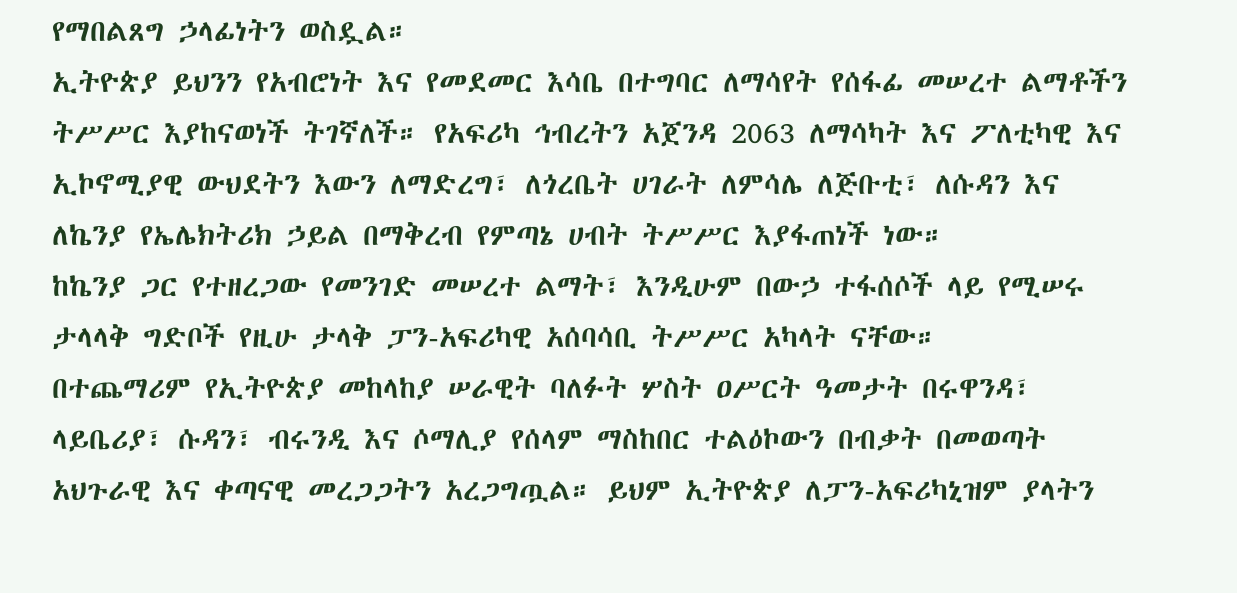የማበልጸግ ኃላፊነትን ወስዷል።
ኢትዮጵያ ይህንን የአብሮነት እና የመደመር እሳቤ በተግባር ለማሳየት የሰፋፊ መሠረተ ልማቶችን ትሥሥር እያከናወነች ትገኛለች። የአፍሪካ ኅብረትን አጀንዳ 2063 ለማሳካት እና ፖለቲካዊ እና ኢኮኖሚያዊ ውህደትን እውን ለማድረግ፣ ለጎረቤት ሀገራት ለምሳሌ ለጅቡቲ፣ ለሱዳን እና ለኬንያ የኤሌክትሪክ ኃይል በማቅረብ የምጣኔ ሀብት ትሥሥር እያፋጠነች ነው።
ከኬንያ ጋር የተዘረጋው የመንገድ መሠረተ ልማት፣ እንዲሁም በውኃ ተፋሰሶች ላይ የሚሠሩ ታላላቅ ግድቦች የዚሁ ታላቅ ፓን-አፍሪካዊ አሰባሳቢ ትሥሥር አካላት ናቸው።
በተጨማሪም የኢትዮጵያ መከላከያ ሠራዊት ባለፉት ሦስት ዐሥርት ዓመታት በሩዋንዳ፣ ላይቤሪያ፣ ሱዳን፣ ብሩንዲ እና ሶማሊያ የሰላም ማስከበር ተልዕኮውን በብቃት በመወጣት አህጉራዊ እና ቀጣናዊ መረጋጋትን አረጋግጧል። ይህም ኢትዮጵያ ለፓን-አፍሪካኒዝም ያላትን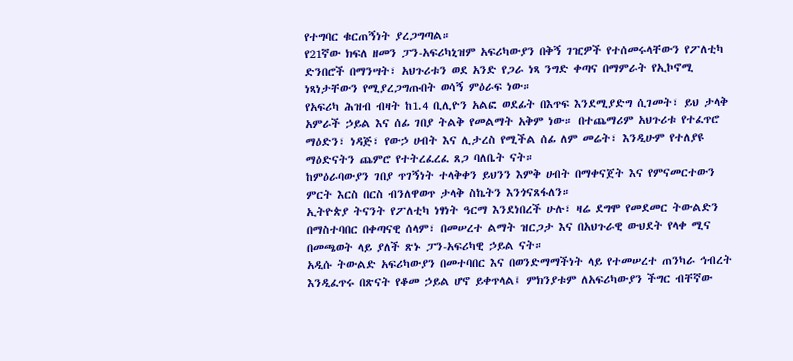የተግባር ቁርጠኝነት ያረጋግጣል።
የ21ኛው ክፍለ ዘመን ፓን-አፍሪካኒዝም አፍሪካውያን በቅኝ ገዢዎች የተሰመሩላቸውን የፖለቲካ ድንበሮች በማንሣት፣ አህጉሪቱን ወደ አንድ የጋራ ነጻ ንግድ ቀጣና በማምራት የኢኮኖሚ ነጻነታቸውን የሚያረጋግጡበት ወሳኝ ምዕራፍ ነው።
የአፍሪካ ሕዝብ ብዛት ከ1.4 ቢሊዮን አልፎ ወደፊት በእጥፍ እንደሚያድግ ሲገመት፣ ይህ ታላቅ አምራች ኃይል እና ሰፊ ገበያ ትልቅ የመልማት አቅም ነው። በተጨማሪም አህጉሪቱ የተፈጥሮ ማዕድን፣ ነዳጅ፣ የውኃ ሀብት እና ሊታረስ የሚችል ሰፊ ለም መሬት፣ እንዲሁም የተለያዩ ማዕድናትን ጨምሮ የተትረፈረፈ ጸጋ ባለቤት ናት።
ከምዕራባውያን ገበያ ጥገኝነት ተላቅቀን ይህንን እምቅ ሀብት በማቀናጀት እና የምናመርተውን ምርት እርስ በርስ ብንለዋወጥ ታላቅ ስኬትን እንጎናጸፋለን።
ኢትዮጵያ ትናንት የፖለቲካ ነፃነት ዓርማ እንደነበረች ሁሉ፣ ዛሬ ደግሞ የመደመር ትውልድን በማስተባበር በቀጣናዊ ሰላም፣ በመሠረተ ልማት ዝርጋታ እና በአህጉራዊ ውህደት የላቀ ሚና በመጫወት ላይ ያለች ጽኑ ፓን-አፍሪካዊ ኃይል ናት።
አዲሱ ትውልድ አፍሪካውያን በመተባበር እና በወንድማማችነት ላይ የተመሠረተ ጠንካራ ኅብረት እንዲፈጥሩ በጽናት የቆመ ኃይል ሆኖ ይቀጥላል፤ ምክንያቱም ለአፍሪካውያን ችግር ብቸኛው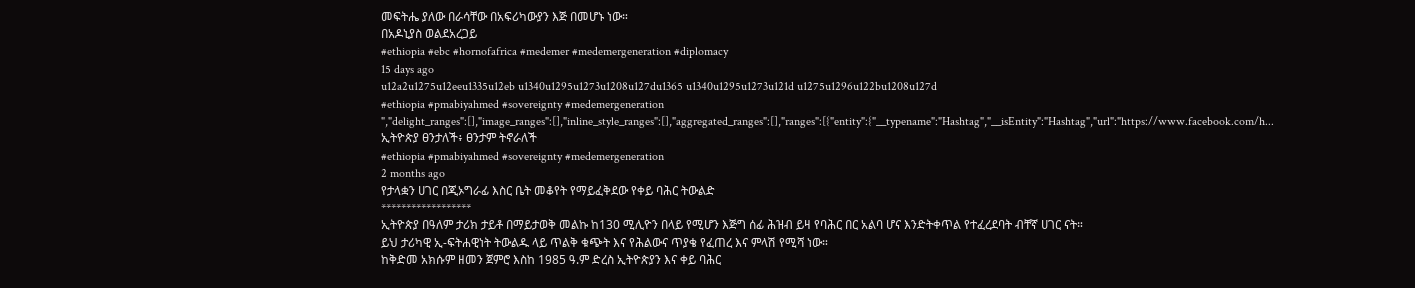መፍትሔ ያለው በራሳቸው በአፍሪካውያን እጅ በመሆኑ ነው።
በአዶኒያስ ወልደአረጋይ
#ethiopia #ebc #hornofafrica #medemer #medemergeneration #diplomacy
15 days ago
u12a2u1275u12eeu1335u12eb u1340u1295u1273u1208u127du1365 u1340u1295u1273u121d u1275u1296u122bu1208u127d
#ethiopia #pmabiyahmed #sovereignty #medemergeneration ","delight_ranges":[],"image_ranges":[],"inline_style_ranges":[],"aggregated_ranges":[],"ranges":[{"entity":{"__typename":"Hashtag","__isEntity":"Hashtag","url":"https://www.facebook.com/h...
ኢትዮጵያ ፀንታለች፥ ፀንታም ትኖራለች
#ethiopia #pmabiyahmed #sovereignty #medemergeneration
2 months ago
የታላቋን ሀገር በጂኦግራፊ እስር ቤት መቆየት የማይፈቅደው የቀይ ባሕር ትውልድ
******************
ኢትዮጵያ በዓለም ታሪክ ታይቶ በማይታወቅ መልኩ ከ130 ሚሊዮን በላይ የሚሆን እጅግ ሰፊ ሕዝብ ይዛ የባሕር በር አልባ ሆና እንድትቀጥል የተፈረደባት ብቸኛ ሀገር ናት።
ይህ ታሪካዊ ኢ-ፍትሐዊነት ትውልዱ ላይ ጥልቅ ቁጭት እና የሕልውና ጥያቄ የፈጠረ እና ምላሽ የሚሻ ነው።
ከቅድመ አክሱም ዘመን ጀምሮ እስከ 1985 ዓ.ም ድረስ ኢትዮጵያን እና ቀይ ባሕር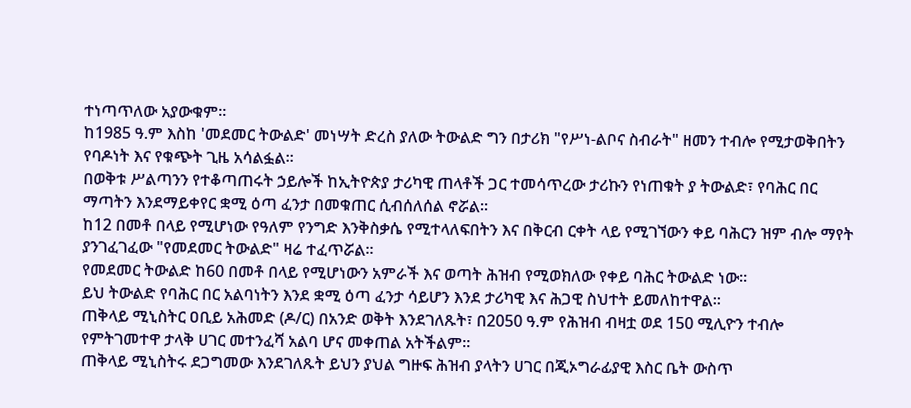ተነጣጥለው አያውቁም።
ከ1985 ዓ.ም እስከ 'መደመር ትውልድ' መነሣት ድረስ ያለው ትውልድ ግን በታሪክ "የሥነ-ልቦና ስብራት" ዘመን ተብሎ የሚታወቅበትን የባዶነት እና የቁጭት ጊዜ አሳልፏል።
በወቅቱ ሥልጣንን የተቆጣጠሩት ኃይሎች ከኢትዮጵያ ታሪካዊ ጠላቶች ጋር ተመሳጥረው ታሪኩን የነጠቁት ያ ትውልድ፣ የባሕር በር ማጣትን እንደማይቀየር ቋሚ ዕጣ ፈንታ በመቁጠር ሲብሰለሰል ኖሯል።
ከ12 በመቶ በላይ የሚሆነው የዓለም የንግድ እንቅስቃሴ የሚተላለፍበትን እና በቅርብ ርቀት ላይ የሚገኘውን ቀይ ባሕርን ዝም ብሎ ማየት ያንገፈገፈው "የመደመር ትውልድ" ዛሬ ተፈጥሯል።
የመደመር ትውልድ ከ60 በመቶ በላይ የሚሆነውን አምራች እና ወጣት ሕዝብ የሚወክለው የቀይ ባሕር ትውልድ ነው።
ይህ ትውልድ የባሕር በር አልባነትን እንደ ቋሚ ዕጣ ፈንታ ሳይሆን እንደ ታሪካዊ እና ሕጋዊ ስህተት ይመለከተዋል።
ጠቅላይ ሚኒስትር ዐቢይ አሕመድ (ዶ/ር) በአንድ ወቅት እንደገለጹት፣ በ2050 ዓ.ም የሕዝብ ብዛቷ ወደ 150 ሚሊዮን ተብሎ የምትገመተዋ ታላቅ ሀገር መተንፈሻ አልባ ሆና መቀጠል አትችልም።
ጠቅላይ ሚኒስትሩ ደጋግመው እንደገለጹት ይህን ያህል ግዙፍ ሕዝብ ያላትን ሀገር በጂኦግራፊያዊ እስር ቤት ውስጥ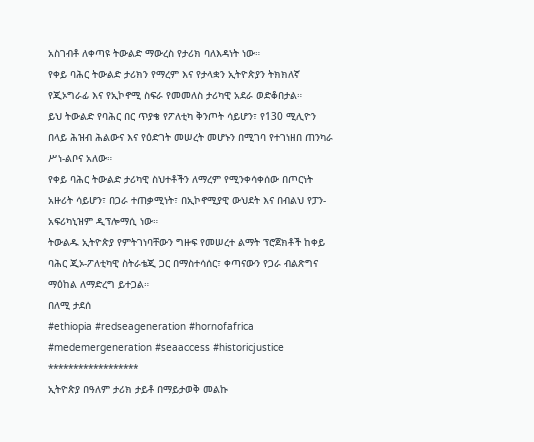አስገብቶ ለቀጣዩ ትውልድ ማውረስ የታሪክ ባለእዳነት ነው።
የቀይ ባሕር ትውልድ ታሪክን የማረም እና የታላቋን ኢትዮጵያን ትክክለኛ የጂኦግራፊ እና የኢኮኖሚ ስፍራ የመመለስ ታሪካዊ አደራ ወድቆበታል።
ይህ ትውልድ የባሕር በር ጥያቄ የፖለቲካ ቅንጦት ሳይሆን፣ የ130 ሚሊዮን በላይ ሕዝብ ሕልውና እና የዕድገት መሠረት መሆኑን በሚገባ የተገነዘበ ጠንካራ ሥነ-ልቦና አለው።
የቀይ ባሕር ትውልድ ታሪካዊ ስህተቶችን ለማረም የሚንቀሳቀሰው በጦርነት አዙሪት ሳይሆን፣ በጋራ ተጠቃሚነት፣ በኢኮኖሚያዊ ውህደት እና በብልህ የፓን-አፍሪካኒዝም ዲፕሎማሲ ነው።
ትውልዱ ኢትዮጵያ የምትገነባቸውን ግዙፍ የመሠረተ ልማት ፕሮጀክቶች ከቀይ ባሕር ጂኦ-ፖለቲካዊ ስትራቴጂ ጋር በማስተሳሰር፣ ቀጣናውን የጋራ ብልጽግና ማዕከል ለማድረግ ይተጋል።
በለሚ ታደሰ
#ethiopia #redseageneration #hornofafrica #medemergeneration #seaaccess #historicjustice
******************
ኢትዮጵያ በዓለም ታሪክ ታይቶ በማይታወቅ መልኩ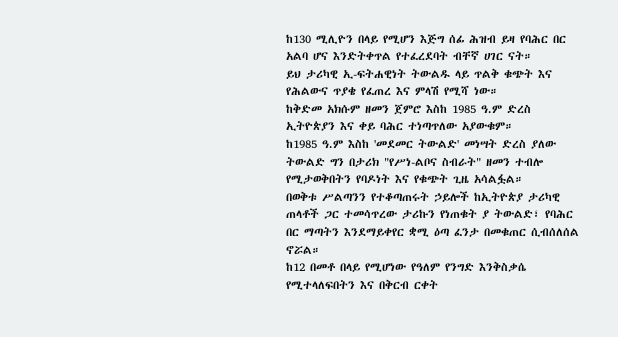ከ130 ሚሊዮን በላይ የሚሆን እጅግ ሰፊ ሕዝብ ይዛ የባሕር በር አልባ ሆና እንድትቀጥል የተፈረደባት ብቸኛ ሀገር ናት።
ይህ ታሪካዊ ኢ-ፍትሐዊነት ትውልዱ ላይ ጥልቅ ቁጭት እና የሕልውና ጥያቄ የፈጠረ እና ምላሽ የሚሻ ነው።
ከቅድመ አክሱም ዘመን ጀምሮ እስከ 1985 ዓ.ም ድረስ ኢትዮጵያን እና ቀይ ባሕር ተነጣጥለው አያውቁም።
ከ1985 ዓ.ም እስከ 'መደመር ትውልድ' መነሣት ድረስ ያለው ትውልድ ግን በታሪክ "የሥነ-ልቦና ስብራት" ዘመን ተብሎ የሚታወቅበትን የባዶነት እና የቁጭት ጊዜ አሳልፏል።
በወቅቱ ሥልጣንን የተቆጣጠሩት ኃይሎች ከኢትዮጵያ ታሪካዊ ጠላቶች ጋር ተመሳጥረው ታሪኩን የነጠቁት ያ ትውልድ፣ የባሕር በር ማጣትን እንደማይቀየር ቋሚ ዕጣ ፈንታ በመቁጠር ሲብሰለሰል ኖሯል።
ከ12 በመቶ በላይ የሚሆነው የዓለም የንግድ እንቅስቃሴ የሚተላለፍበትን እና በቅርብ ርቀት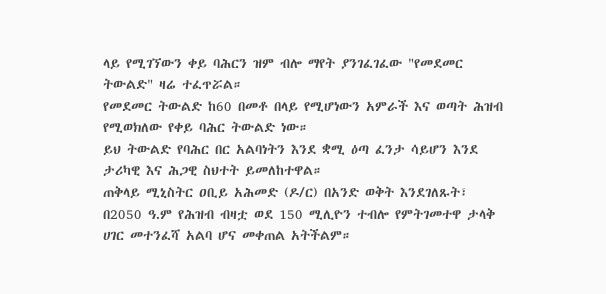ላይ የሚገኘውን ቀይ ባሕርን ዝም ብሎ ማየት ያንገፈገፈው "የመደመር ትውልድ" ዛሬ ተፈጥሯል።
የመደመር ትውልድ ከ60 በመቶ በላይ የሚሆነውን አምራች እና ወጣት ሕዝብ የሚወክለው የቀይ ባሕር ትውልድ ነው።
ይህ ትውልድ የባሕር በር አልባነትን እንደ ቋሚ ዕጣ ፈንታ ሳይሆን እንደ ታሪካዊ እና ሕጋዊ ስህተት ይመለከተዋል።
ጠቅላይ ሚኒስትር ዐቢይ አሕመድ (ዶ/ር) በአንድ ወቅት እንደገለጹት፣ በ2050 ዓ.ም የሕዝብ ብዛቷ ወደ 150 ሚሊዮን ተብሎ የምትገመተዋ ታላቅ ሀገር መተንፈሻ አልባ ሆና መቀጠል አትችልም።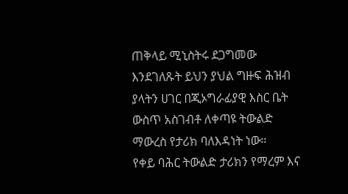ጠቅላይ ሚኒስትሩ ደጋግመው እንደገለጹት ይህን ያህል ግዙፍ ሕዝብ ያላትን ሀገር በጂኦግራፊያዊ እስር ቤት ውስጥ አስገብቶ ለቀጣዩ ትውልድ ማውረስ የታሪክ ባለእዳነት ነው።
የቀይ ባሕር ትውልድ ታሪክን የማረም እና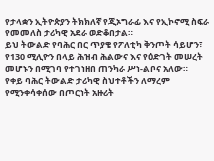የታላቋን ኢትዮጵያን ትክክለኛ የጂኦግራፊ እና የኢኮኖሚ ስፍራ የመመለስ ታሪካዊ አደራ ወድቆበታል።
ይህ ትውልድ የባሕር በር ጥያቄ የፖለቲካ ቅንጦት ሳይሆን፣ የ130 ሚሊዮን በላይ ሕዝብ ሕልውና እና የዕድገት መሠረት መሆኑን በሚገባ የተገነዘበ ጠንካራ ሥነ-ልቦና አለው።
የቀይ ባሕር ትውልድ ታሪካዊ ስህተቶችን ለማረም የሚንቀሳቀሰው በጦርነት አዙሪት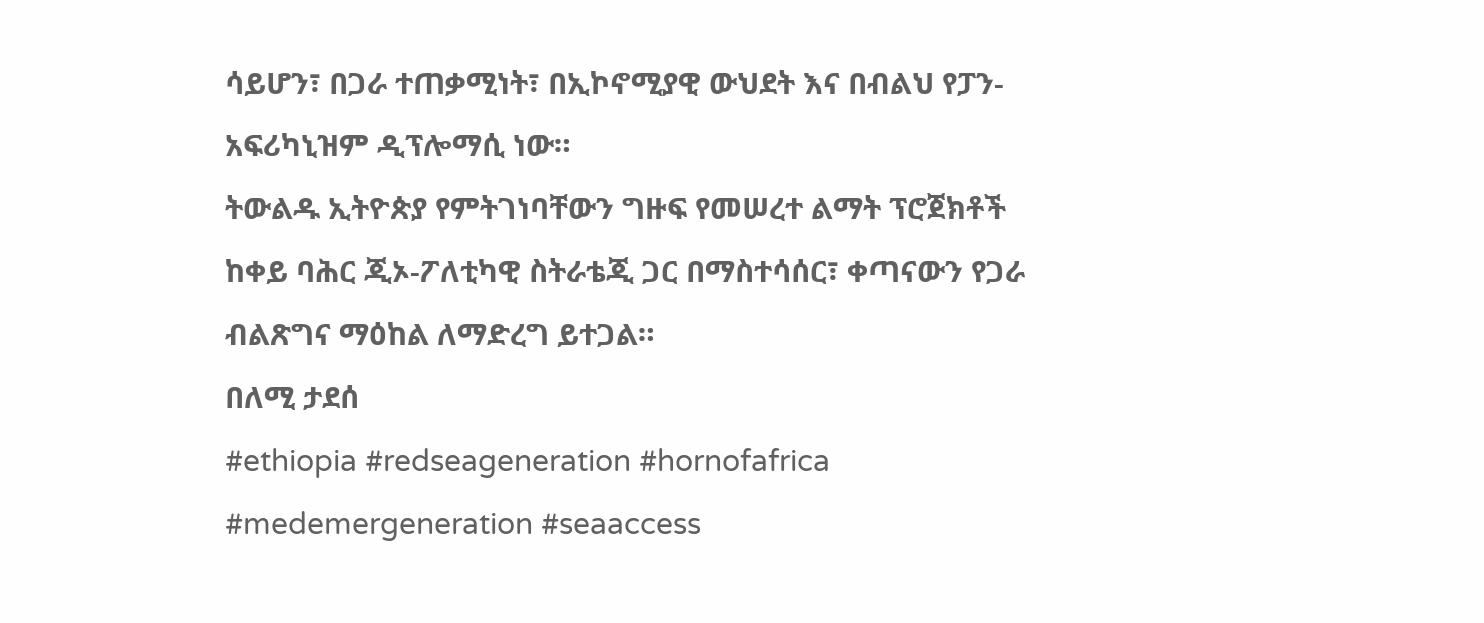ሳይሆን፣ በጋራ ተጠቃሚነት፣ በኢኮኖሚያዊ ውህደት እና በብልህ የፓን-አፍሪካኒዝም ዲፕሎማሲ ነው።
ትውልዱ ኢትዮጵያ የምትገነባቸውን ግዙፍ የመሠረተ ልማት ፕሮጀክቶች ከቀይ ባሕር ጂኦ-ፖለቲካዊ ስትራቴጂ ጋር በማስተሳሰር፣ ቀጣናውን የጋራ ብልጽግና ማዕከል ለማድረግ ይተጋል።
በለሚ ታደሰ
#ethiopia #redseageneration #hornofafrica #medemergeneration #seaaccess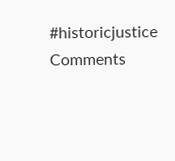#historicjustice
Comments